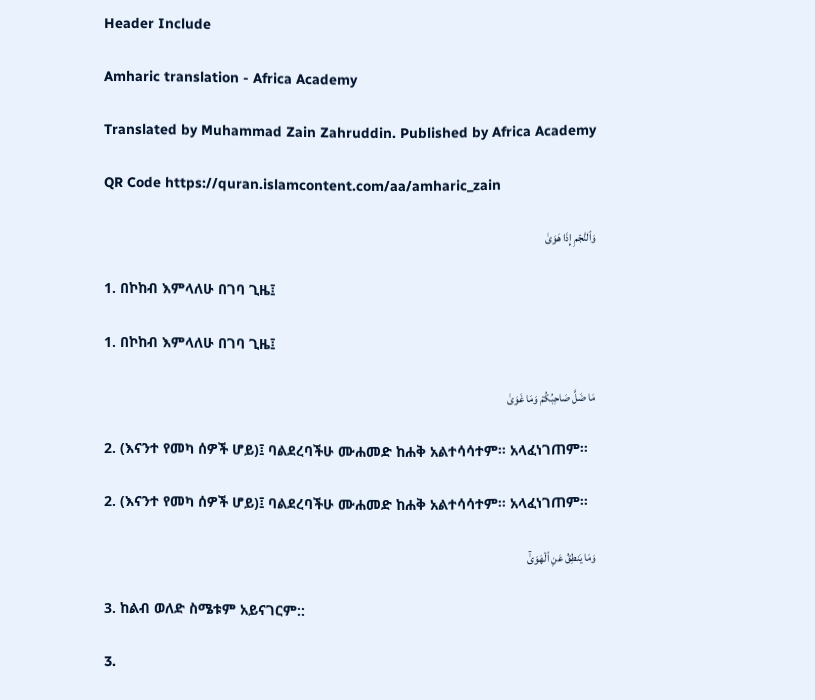Header Include

Amharic translation - Africa Academy

Translated by Muhammad Zain Zahruddin. Published by Africa Academy

QR Code https://quran.islamcontent.com/aa/amharic_zain

وَٱلنَّجۡمِ إِذَا هَوَىٰ

1. በኮከብ እምላለሁ በገባ ጊዜ፤

1. በኮከብ እምላለሁ በገባ ጊዜ፤

مَا ضَلَّ صَاحِبُكُمۡ وَمَا غَوَىٰ

2. (እናንተ የመካ ሰዎች ሆይ)፤ ባልደረባችሁ ሙሐመድ ከሐቅ አልተሳሳተም። አላፈነገጠም።

2. (እናንተ የመካ ሰዎች ሆይ)፤ ባልደረባችሁ ሙሐመድ ከሐቅ አልተሳሳተም። አላፈነገጠም።

وَمَا يَنطِقُ عَنِ ٱلۡهَوَىٰٓ

3. ከልብ ወለድ ስሜቱም አይናገርም::

3.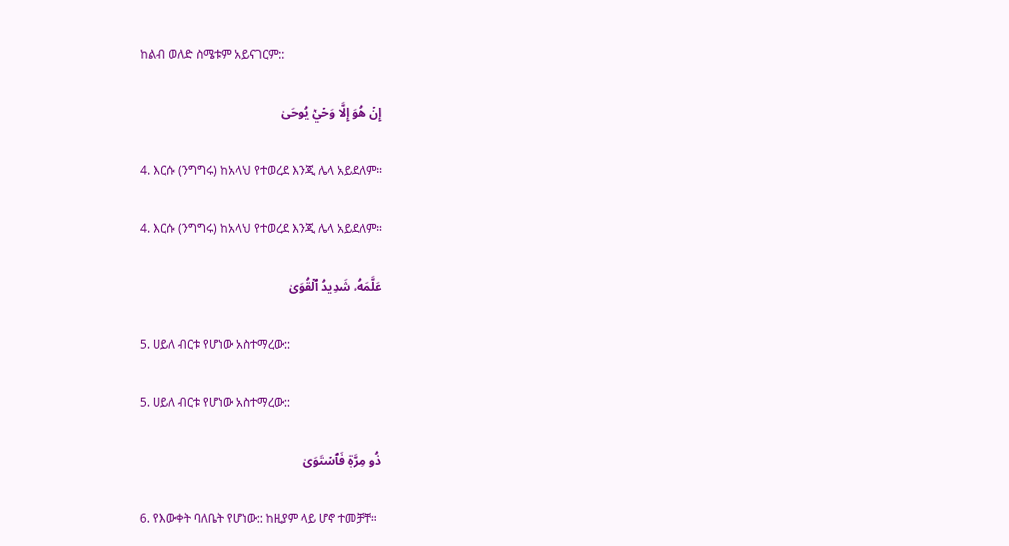ከልብ ወለድ ስሜቱም አይናገርም::

إِنۡ هُوَ إِلَّا وَحۡيٞ يُوحَىٰ

4. እርሱ (ንግግሩ) ከአላህ የተወረደ እንጂ ሌላ አይደለም።

4. እርሱ (ንግግሩ) ከአላህ የተወረደ እንጂ ሌላ አይደለም።

عَلَّمَهُۥ شَدِيدُ ٱلۡقُوَىٰ

5. ሀይለ ብርቱ የሆነው አስተማረው::

5. ሀይለ ብርቱ የሆነው አስተማረው::

ذُو مِرَّةٖ فَٱسۡتَوَىٰ

6. የእውቀት ባለቤት የሆነው:: ከዚያም ላይ ሆኖ ተመቻቸ።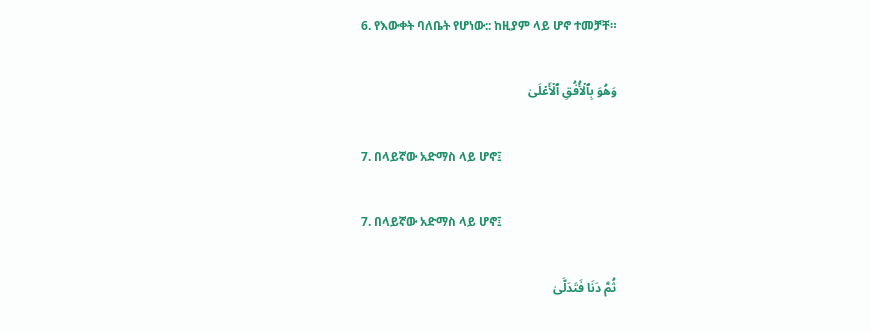6. የእውቀት ባለቤት የሆነው:: ከዚያም ላይ ሆኖ ተመቻቸ።

وَهُوَ بِٱلۡأُفُقِ ٱلۡأَعۡلَىٰ

7. በላይኛው አድማስ ላይ ሆኖ፤

7. በላይኛው አድማስ ላይ ሆኖ፤

ثُمَّ دَنَا فَتَدَلَّىٰ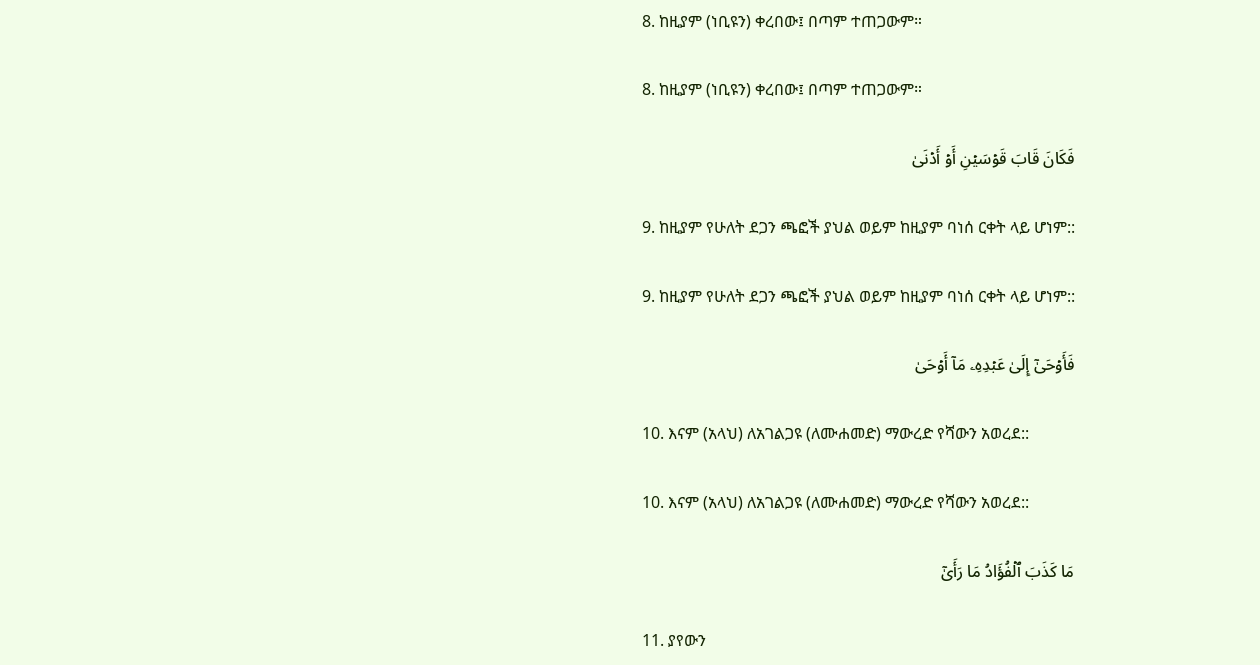8. ከዚያም (ነቢዩን) ቀረበው፤ በጣም ተጠጋውም።

8. ከዚያም (ነቢዩን) ቀረበው፤ በጣም ተጠጋውም።

فَكَانَ قَابَ قَوۡسَيۡنِ أَوۡ أَدۡنَىٰ

9. ከዚያም የሁለት ደጋን ጫፎች ያህል ወይም ከዚያም ባነሰ ርቀት ላይ ሆነም::

9. ከዚያም የሁለት ደጋን ጫፎች ያህል ወይም ከዚያም ባነሰ ርቀት ላይ ሆነም::

فَأَوۡحَىٰٓ إِلَىٰ عَبۡدِهِۦ مَآ أَوۡحَىٰ

10. እናም (አላህ) ለአገልጋዩ (ለሙሐመድ) ማውረድ የሻውን አወረደ::

10. እናም (አላህ) ለአገልጋዩ (ለሙሐመድ) ማውረድ የሻውን አወረደ::

مَا كَذَبَ ٱلۡفُؤَادُ مَا رَأَىٰٓ

11. ያየውን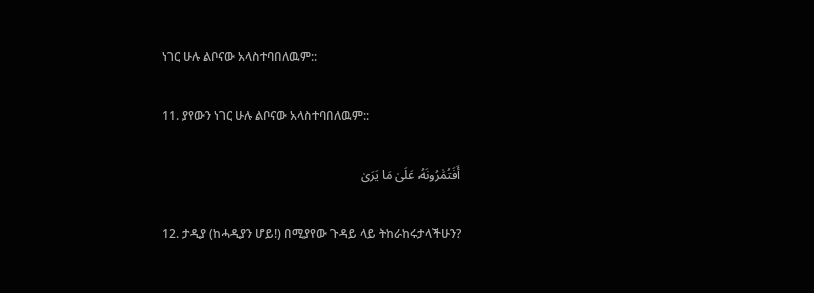ነገር ሁሉ ልቦናው አላስተባበለዉም::

11. ያየውን ነገር ሁሉ ልቦናው አላስተባበለዉም::

أَفَتُمَٰرُونَهُۥ عَلَىٰ مَا يَرَىٰ

12. ታዲያ (ከሓዲያን ሆይ!) በሚያየው ጉዳይ ላይ ትከራከሩታላችሁን?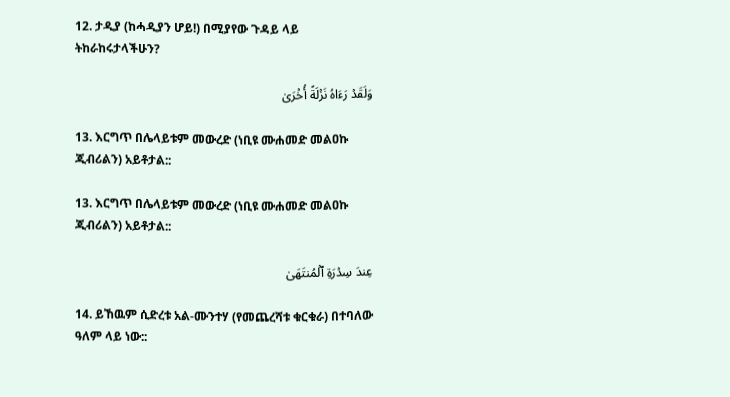12. ታዲያ (ከሓዲያን ሆይ!) በሚያየው ጉዳይ ላይ ትከራከሩታላችሁን?

وَلَقَدۡ رَءَاهُ نَزۡلَةً أُخۡرَىٰ

13. እርግጥ በሌላይቱም መውረድ (ነቢዩ ሙሐመድ መልዐኩ ጂብሪልን) አይቶታል::

13. እርግጥ በሌላይቱም መውረድ (ነቢዩ ሙሐመድ መልዐኩ ጂብሪልን) አይቶታል::

عِندَ سِدۡرَةِ ٱلۡمُنتَهَىٰ

14. ይኸዉም ሲድረቱ አል-ሙንተሃ (የመጨረሻቱ ቁርቁራ) በተባለው ዓለም ላይ ነው::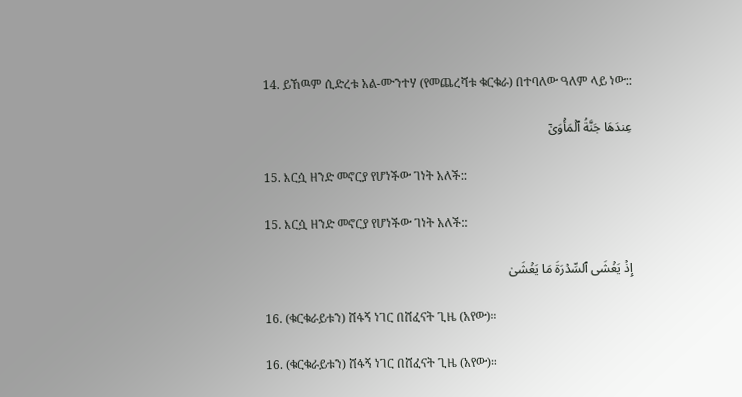14. ይኸዉም ሲድረቱ አል-ሙንተሃ (የመጨረሻቱ ቁርቁራ) በተባለው ዓለም ላይ ነው::

عِندَهَا جَنَّةُ ٱلۡمَأۡوَىٰٓ

15. እርሷ ዘንድ መኖርያ የሆነችው ገነት አለች::

15. እርሷ ዘንድ መኖርያ የሆነችው ገነት አለች::

إِذۡ يَغۡشَى ٱلسِّدۡرَةَ مَا يَغۡشَىٰ

16. (ቁርቁራይቱን) ሸፋኝ ነገር በሸፈናት ጊዜ (አየው)።

16. (ቁርቁራይቱን) ሸፋኝ ነገር በሸፈናት ጊዜ (አየው)።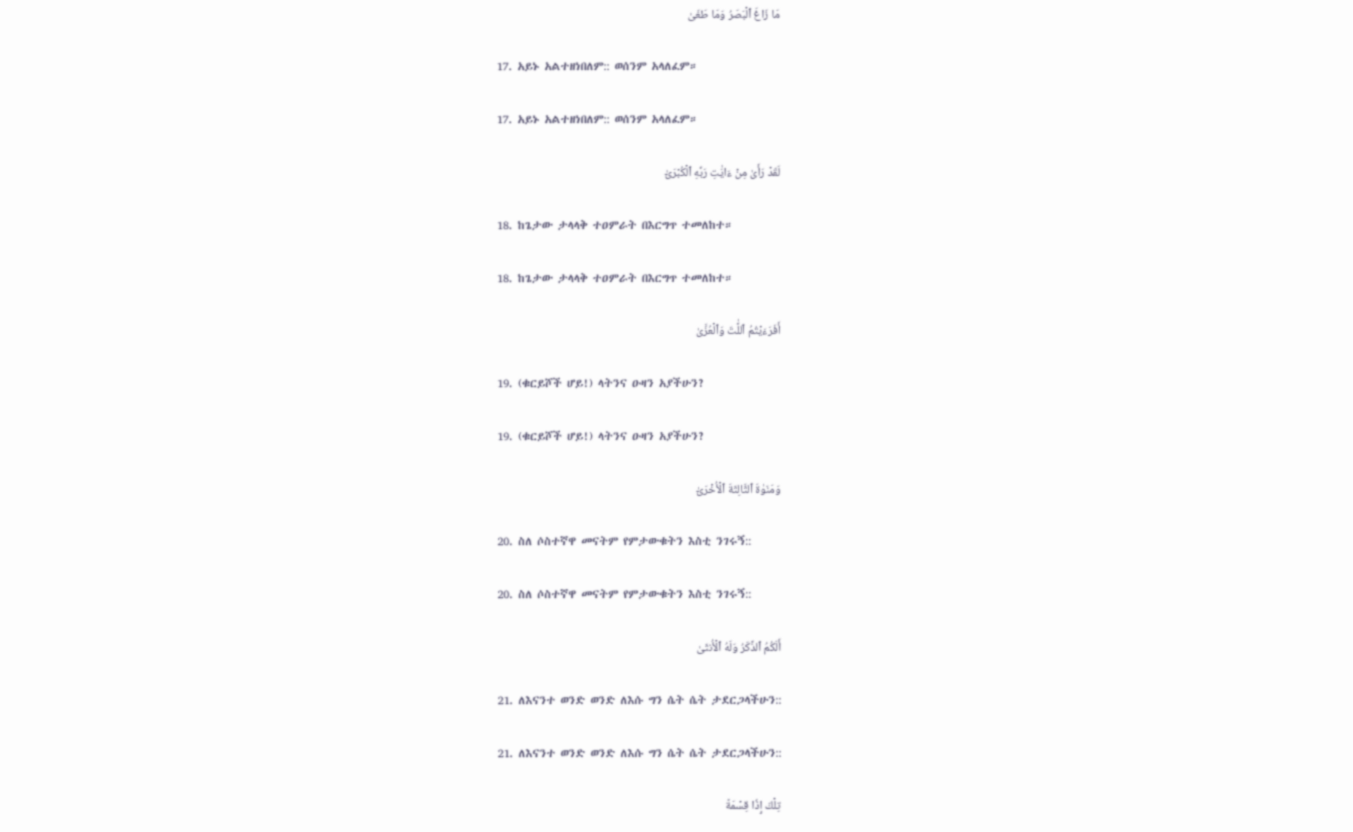مَا زَاغَ ٱلۡبَصَرُ وَمَا طَغَىٰ

17. አይኑ አልተዘነበለም:: ወሰንም አላለፈም።

17. አይኑ አልተዘነበለም:: ወሰንም አላለፈም።

لَقَدۡ رَأَىٰ مِنۡ ءَايَٰتِ رَبِّهِ ٱلۡكُبۡرَىٰٓ

18. ከጌታው ታላላቅ ተዐምራት በእርግጥ ተመለከተ።

18. ከጌታው ታላላቅ ተዐምራት በእርግጥ ተመለከተ።

أَفَرَءَيۡتُمُ ٱللَّٰتَ وَٱلۡعُزَّىٰ

19. (ቁርይሾች ሆይ!) ላትንና ዑዛን አያችሁን?

19. (ቁርይሾች ሆይ!) ላትንና ዑዛን አያችሁን?

وَمَنَوٰةَ ٱلثَّالِثَةَ ٱلۡأُخۡرَىٰٓ

20. ስለ ሶስተኛዋ መናትም የምታውቁትን እስቲ ንገሩኝ::

20. ስለ ሶስተኛዋ መናትም የምታውቁትን እስቲ ንገሩኝ::

أَلَكُمُ ٱلذَّكَرُ وَلَهُ ٱلۡأُنثَىٰ

21. ለእናንተ ወንድ ወንድ ለእሱ ግን ሴት ሴት ታደርጋላችሁን::

21. ለእናንተ ወንድ ወንድ ለእሱ ግን ሴት ሴት ታደርጋላችሁን::

تِلۡكَ إِذٗا قِسۡمَةٞ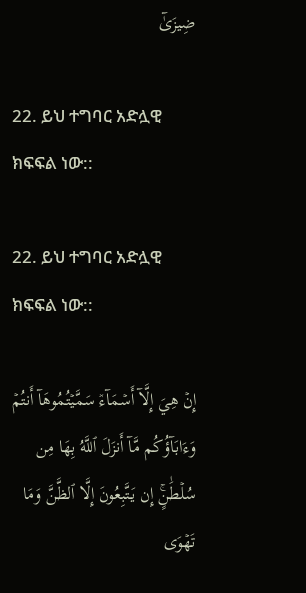ضِيزَىٰٓ

22. ይህ ተግባር አድሏዊ ክፍፍል ነው::

22. ይህ ተግባር አድሏዊ ክፍፍል ነው::

إِنۡ هِيَ إِلَّآ أَسۡمَآءٞ سَمَّيۡتُمُوهَآ أَنتُمۡ وَءَابَآؤُكُم مَّآ أَنزَلَ ٱللَّهُ بِهَا مِن سُلۡطَٰنٍۚ إِن يَتَّبِعُونَ إِلَّا ٱلظَّنَّ وَمَا تَهۡوَى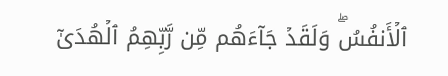ٱلۡأَنفُسُۖ وَلَقَدۡ جَآءَهُم مِّن رَّبِّهِمُ ٱلۡهُدَىٰٓ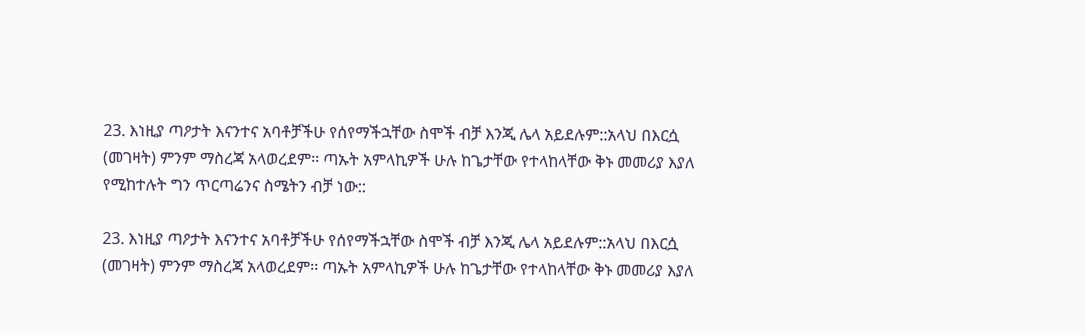23. እነዚያ ጣዖታት እናንተና አባቶቻችሁ የሰየማችኋቸው ስሞች ብቻ እንጂ ሌላ አይደሉም::አላህ በእርሷ (መገዛት) ምንም ማስረጃ አላወረደም፡፡ ጣኡት አምላኪዎች ሁሉ ከጌታቸው የተላከላቸው ቅኑ መመሪያ እያለ የሚከተሉት ግን ጥርጣሬንና ስሜትን ብቻ ነው::

23. እነዚያ ጣዖታት እናንተና አባቶቻችሁ የሰየማችኋቸው ስሞች ብቻ እንጂ ሌላ አይደሉም::አላህ በእርሷ (መገዛት) ምንም ማስረጃ አላወረደም፡፡ ጣኡት አምላኪዎች ሁሉ ከጌታቸው የተላከላቸው ቅኑ መመሪያ እያለ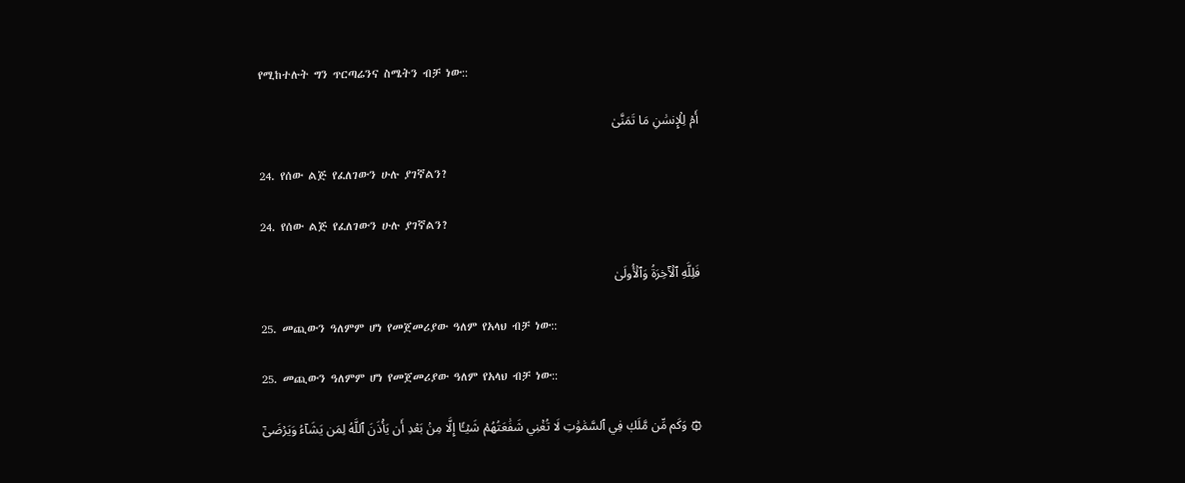የሚከተሉት ግን ጥርጣሬንና ስሜትን ብቻ ነው::

أَمۡ لِلۡإِنسَٰنِ مَا تَمَنَّىٰ

24. የሰው ልጅ የፈለገውን ሁሉ ያገኛልን?

24. የሰው ልጅ የፈለገውን ሁሉ ያገኛልን?

فَلِلَّهِ ٱلۡأٓخِرَةُ وَٱلۡأُولَىٰ

25. መጪውን ዓለምም ሆነ የመጀመሪያው ዓለም የአላህ ብቻ ነው::

25. መጪውን ዓለምም ሆነ የመጀመሪያው ዓለም የአላህ ብቻ ነው::

۞ وَكَم مِّن مَّلَكٖ فِي ٱلسَّمَٰوَٰتِ لَا تُغۡنِي شَفَٰعَتُهُمۡ شَيۡـًٔا إِلَّا مِنۢ بَعۡدِ أَن يَأۡذَنَ ٱللَّهُ لِمَن يَشَآءُ وَيَرۡضَىٰٓ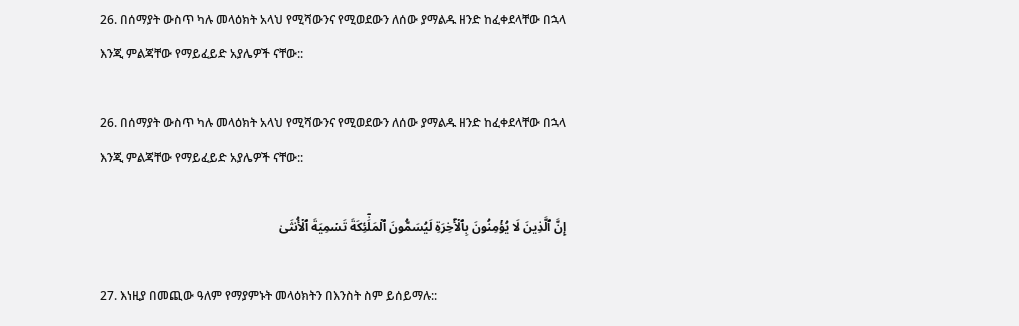26. በሰማያት ውስጥ ካሉ መላዕክት አላህ የሚሻውንና የሚወደውን ለሰው ያማልዱ ዘንድ ከፈቀደላቸው በኋላ እንጂ ምልጃቸው የማይፈይድ አያሌዎች ናቸው::

26. በሰማያት ውስጥ ካሉ መላዕክት አላህ የሚሻውንና የሚወደውን ለሰው ያማልዱ ዘንድ ከፈቀደላቸው በኋላ እንጂ ምልጃቸው የማይፈይድ አያሌዎች ናቸው::

إِنَّ ٱلَّذِينَ لَا يُؤۡمِنُونَ بِٱلۡأٓخِرَةِ لَيُسَمُّونَ ٱلۡمَلَٰٓئِكَةَ تَسۡمِيَةَ ٱلۡأُنثَىٰ

27. እነዚያ በመጪው ዓለም የማያምኑት መላዕክትን በእንስት ስም ይሰይማሉ::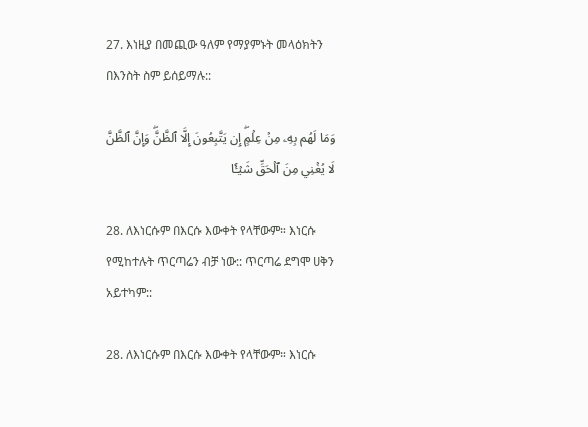27. እነዚያ በመጪው ዓለም የማያምኑት መላዕክትን በእንስት ስም ይሰይማሉ::

وَمَا لَهُم بِهِۦ مِنۡ عِلۡمٍۖ إِن يَتَّبِعُونَ إِلَّا ٱلظَّنَّۖ وَإِنَّ ٱلظَّنَّ لَا يُغۡنِي مِنَ ٱلۡحَقِّ شَيۡـٔٗا

28. ለእነርሱም በእርሱ እውቀት የላቸውም። እነርሱ የሚከተሉት ጥርጣሬን ብቻ ነው:: ጥርጣሬ ደግሞ ሀቅን አይተካም::

28. ለእነርሱም በእርሱ እውቀት የላቸውም። እነርሱ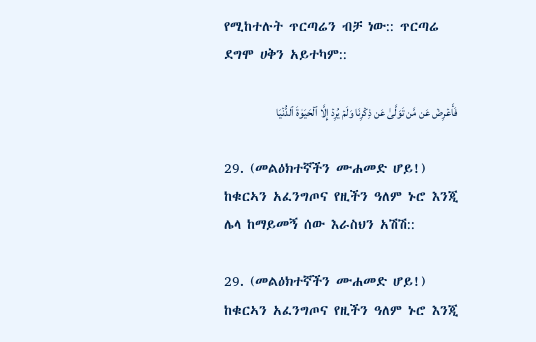የሚከተሉት ጥርጣሬን ብቻ ነው:: ጥርጣሬ ደግሞ ሀቅን አይተካም::

فَأَعۡرِضۡ عَن مَّن تَوَلَّىٰ عَن ذِكۡرِنَا وَلَمۡ يُرِدۡ إِلَّا ٱلۡحَيَوٰةَ ٱلدُّنۡيَا

29. (መልዕክተኛችን ሙሐመድ ሆይ!) ከቁርኣን አፈንግጦና የዚችን ዓለም ኑሮ እንጂ ሌላ ከማይመኝ ሰው እራስህን አሽሽ::

29. (መልዕክተኛችን ሙሐመድ ሆይ!) ከቁርኣን አፈንግጦና የዚችን ዓለም ኑሮ እንጂ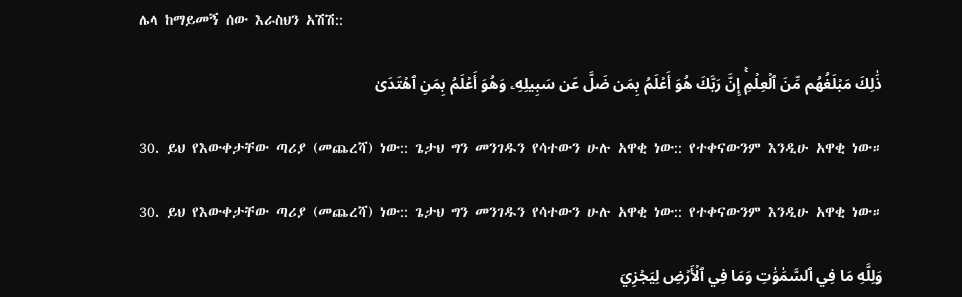ሌላ ከማይመኝ ሰው እራስህን አሽሽ::

ذَٰلِكَ مَبۡلَغُهُم مِّنَ ٱلۡعِلۡمِۚ إِنَّ رَبَّكَ هُوَ أَعۡلَمُ بِمَن ضَلَّ عَن سَبِيلِهِۦ وَهُوَ أَعۡلَمُ بِمَنِ ٱهۡتَدَىٰ

30. ይህ የእውቀታቸው ጣሪያ (መጨረሻ) ነው:: ጌታህ ግን መንገዱን የሳተውን ሁሉ አዋቂ ነው:: የተቀናውንም እንዲሁ አዋቂ ነው።

30. ይህ የእውቀታቸው ጣሪያ (መጨረሻ) ነው:: ጌታህ ግን መንገዱን የሳተውን ሁሉ አዋቂ ነው:: የተቀናውንም እንዲሁ አዋቂ ነው።

وَلِلَّهِ مَا فِي ٱلسَّمَٰوَٰتِ وَمَا فِي ٱلۡأَرۡضِ لِيَجۡزِيَ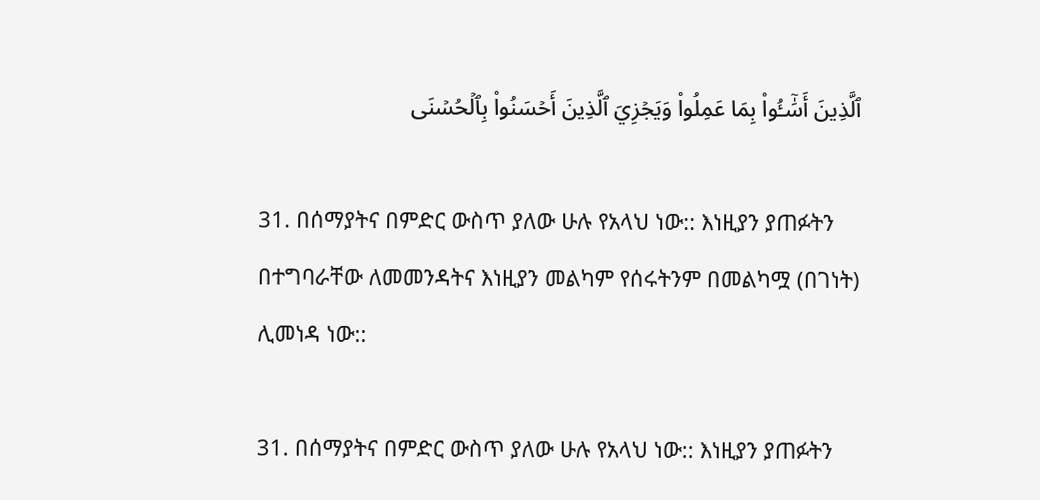ٱلَّذِينَ أَسَٰٓـُٔواْ بِمَا عَمِلُواْ وَيَجۡزِيَ ٱلَّذِينَ أَحۡسَنُواْ بِٱلۡحُسۡنَى

31. በሰማያትና በምድር ውስጥ ያለው ሁሉ የአላህ ነው:: እነዚያን ያጠፉትን በተግባራቸው ለመመንዳትና እነዚያን መልካም የሰሩትንም በመልካሟ (በገነት) ሊመነዳ ነው::

31. በሰማያትና በምድር ውስጥ ያለው ሁሉ የአላህ ነው:: እነዚያን ያጠፉትን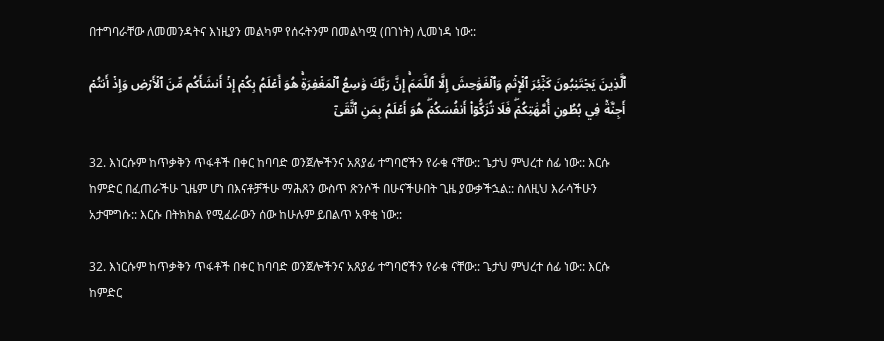በተግባራቸው ለመመንዳትና እነዚያን መልካም የሰሩትንም በመልካሟ (በገነት) ሊመነዳ ነው::

ٱلَّذِينَ يَجۡتَنِبُونَ كَبَٰٓئِرَ ٱلۡإِثۡمِ وَٱلۡفَوَٰحِشَ إِلَّا ٱللَّمَمَۚ إِنَّ رَبَّكَ وَٰسِعُ ٱلۡمَغۡفِرَةِۚ هُوَ أَعۡلَمُ بِكُمۡ إِذۡ أَنشَأَكُم مِّنَ ٱلۡأَرۡضِ وَإِذۡ أَنتُمۡ أَجِنَّةٞ فِي بُطُونِ أُمَّهَٰتِكُمۡۖ فَلَا تُزَكُّوٓاْ أَنفُسَكُمۡۖ هُوَ أَعۡلَمُ بِمَنِ ٱتَّقَىٰٓ

32. እነርሱም ከጥቃቅን ጥፋቶች በቀር ከባባድ ወንጀሎችንና አጸያፊ ተግባሮችን የራቁ ናቸው:: ጌታህ ምህረተ ሰፊ ነው:: እርሱ ከምድር በፈጠራችሁ ጊዜም ሆነ በእናቶቻችሁ ማሕጸን ውስጥ ጽንሶች በሁናችሁበት ጊዜ ያውቃችኋል:: ስለዚህ እራሳችሁን አታሞግሱ:: እርሱ በትክክል የሚፈራውን ሰው ከሁሉም ይበልጥ አዋቂ ነው::

32. እነርሱም ከጥቃቅን ጥፋቶች በቀር ከባባድ ወንጀሎችንና አጸያፊ ተግባሮችን የራቁ ናቸው:: ጌታህ ምህረተ ሰፊ ነው:: እርሱ ከምድር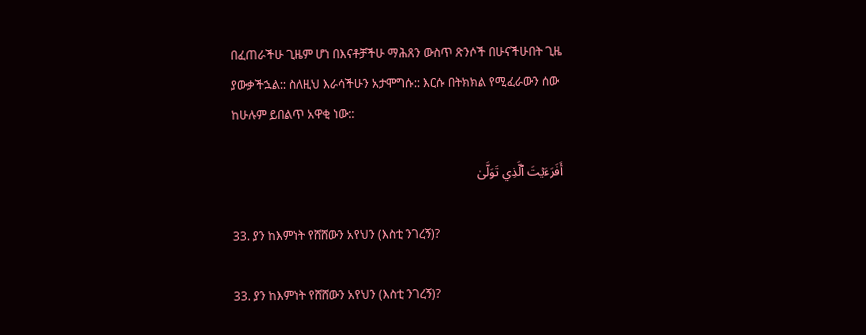በፈጠራችሁ ጊዜም ሆነ በእናቶቻችሁ ማሕጸን ውስጥ ጽንሶች በሁናችሁበት ጊዜ ያውቃችኋል:: ስለዚህ እራሳችሁን አታሞግሱ:: እርሱ በትክክል የሚፈራውን ሰው ከሁሉም ይበልጥ አዋቂ ነው::

أَفَرَءَيۡتَ ٱلَّذِي تَوَلَّىٰ

33. ያን ከእምነት የሸሸውን አየህን (እስቲ ንገረኝ)?

33. ያን ከእምነት የሸሸውን አየህን (እስቲ ንገረኝ)?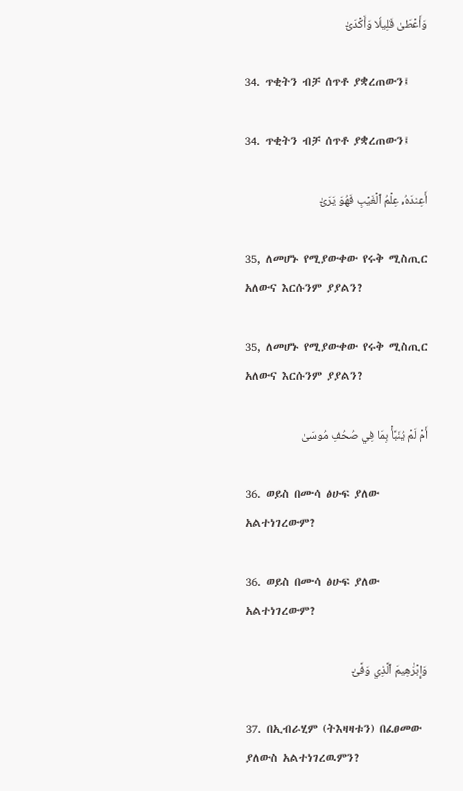وَأَعۡطَىٰ قَلِيلٗا وَأَكۡدَىٰٓ

34. ጥቂትን ብቻ ሰጥቶ ያቋረጠውን፤

34. ጥቂትን ብቻ ሰጥቶ ያቋረጠውን፤

أَعِندَهُۥ عِلۡمُ ٱلۡغَيۡبِ فَهُوَ يَرَىٰٓ

35, ለመሆኑ የሚያውቀው የሩቅ ሚስጢር አለውና እርሱንም ያያልን?

35, ለመሆኑ የሚያውቀው የሩቅ ሚስጢር አለውና እርሱንም ያያልን?

أَمۡ لَمۡ يُنَبَّأۡ بِمَا فِي صُحُفِ مُوسَىٰ

36. ወይስ በሙሳ ፅሁፍ ያለው አልተነገረውም?

36. ወይስ በሙሳ ፅሁፍ ያለው አልተነገረውም?

وَإِبۡرَٰهِيمَ ٱلَّذِي وَفَّىٰٓ

37. በኢብራሂም (ትእዛዛቱን) በፈፀመው ያለውስ አልተነገረዉምን?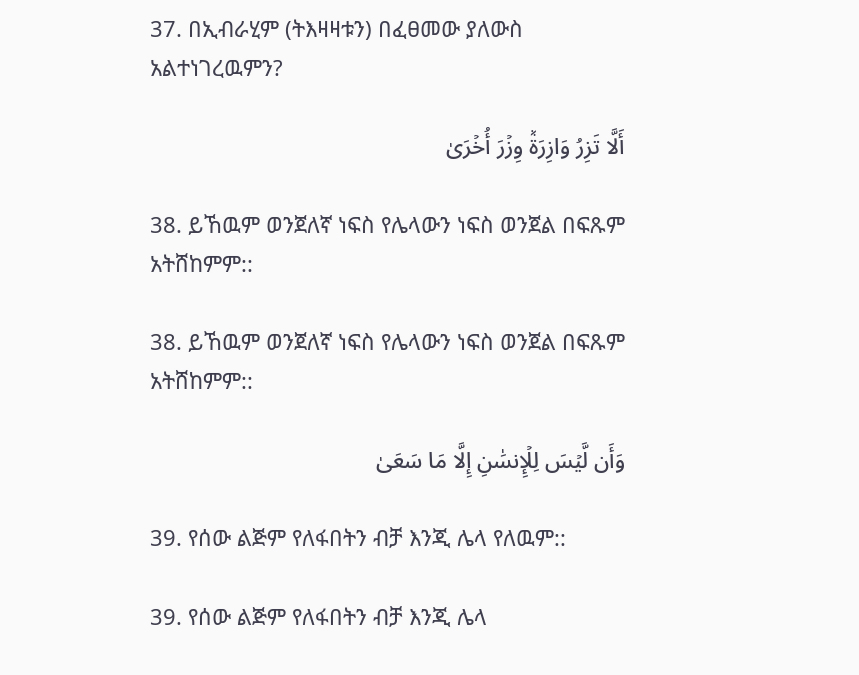37. በኢብራሂም (ትእዛዛቱን) በፈፀመው ያለውስ አልተነገረዉምን?

أَلَّا تَزِرُ وَازِرَةٞ وِزۡرَ أُخۡرَىٰ

38. ይኸዉም ወንጀለኛ ነፍስ የሌላውን ነፍስ ወንጀል በፍጹም አትሸከምም::

38. ይኸዉም ወንጀለኛ ነፍስ የሌላውን ነፍስ ወንጀል በፍጹም አትሸከምም::

وَأَن لَّيۡسَ لِلۡإِنسَٰنِ إِلَّا مَا سَعَىٰ

39. የሰው ልጅም የለፋበትን ብቻ እንጂ ሌላ የለዉም::

39. የሰው ልጅም የለፋበትን ብቻ እንጂ ሌላ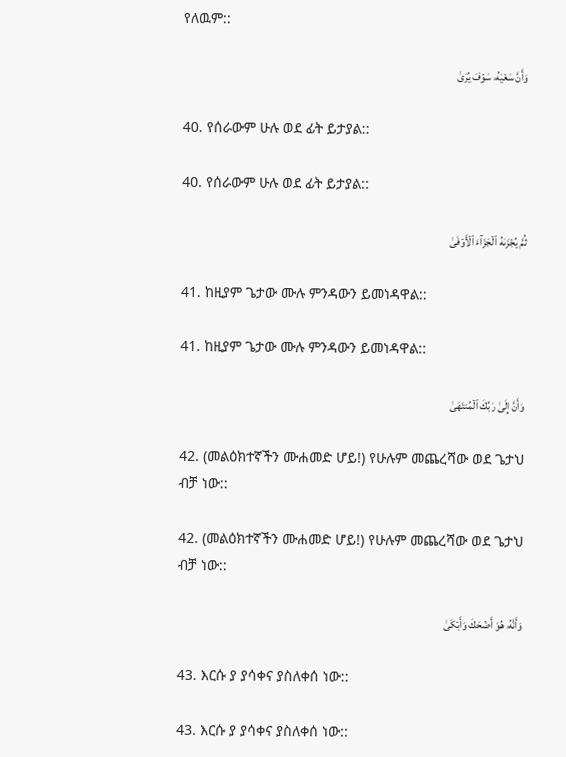የለዉም::

وَأَنَّ سَعۡيَهُۥ سَوۡفَ يُرَىٰ

40. የሰራውም ሁሉ ወደ ፊት ይታያል::

40. የሰራውም ሁሉ ወደ ፊት ይታያል::

ثُمَّ يُجۡزَىٰهُ ٱلۡجَزَآءَ ٱلۡأَوۡفَىٰ

41. ከዚያም ጌታው ሙሉ ምንዳውን ይመነዳዋል::

41. ከዚያም ጌታው ሙሉ ምንዳውን ይመነዳዋል::

وَأَنَّ إِلَىٰ رَبِّكَ ٱلۡمُنتَهَىٰ

42. (መልዕክተኛችን ሙሐመድ ሆይ!) የሁሉም መጨረሻው ወደ ጌታህ ብቻ ነው::

42. (መልዕክተኛችን ሙሐመድ ሆይ!) የሁሉም መጨረሻው ወደ ጌታህ ብቻ ነው::

وَأَنَّهُۥ هُوَ أَضۡحَكَ وَأَبۡكَىٰ

43. እርሱ ያ ያሳቀና ያስለቀሰ ነው::

43. እርሱ ያ ያሳቀና ያስለቀሰ ነው::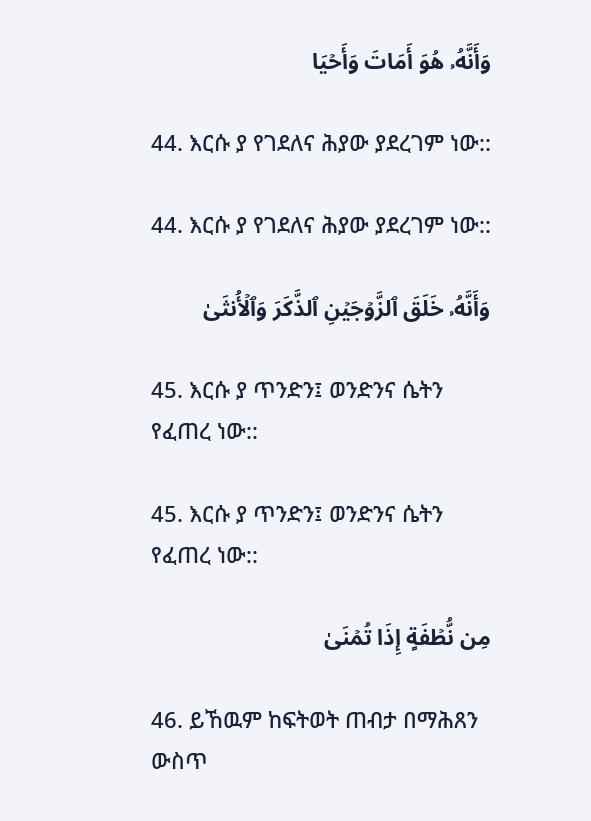وَأَنَّهُۥ هُوَ أَمَاتَ وَأَحۡيَا

44. እርሱ ያ የገደለና ሕያው ያደረገም ነው::

44. እርሱ ያ የገደለና ሕያው ያደረገም ነው::

وَأَنَّهُۥ خَلَقَ ٱلزَّوۡجَيۡنِ ٱلذَّكَرَ وَٱلۡأُنثَىٰ

45. እርሱ ያ ጥንድን፤ ወንድንና ሴትን የፈጠረ ነው::

45. እርሱ ያ ጥንድን፤ ወንድንና ሴትን የፈጠረ ነው::

مِن نُّطۡفَةٍ إِذَا تُمۡنَىٰ

46. ይኸዉም ከፍትወት ጠብታ በማሕጸን ውስጥ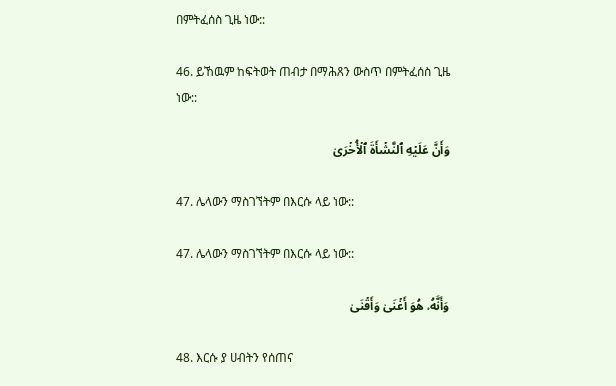በምትፈሰስ ጊዜ ነው::

46. ይኸዉም ከፍትወት ጠብታ በማሕጸን ውስጥ በምትፈሰስ ጊዜ ነው::

وَأَنَّ عَلَيۡهِ ٱلنَّشۡأَةَ ٱلۡأُخۡرَىٰ

47. ሌላውን ማስገኘትም በእርሱ ላይ ነው::

47. ሌላውን ማስገኘትም በእርሱ ላይ ነው::

وَأَنَّهُۥ هُوَ أَغۡنَىٰ وَأَقۡنَىٰ

48. እርሱ ያ ሀብትን የሰጠና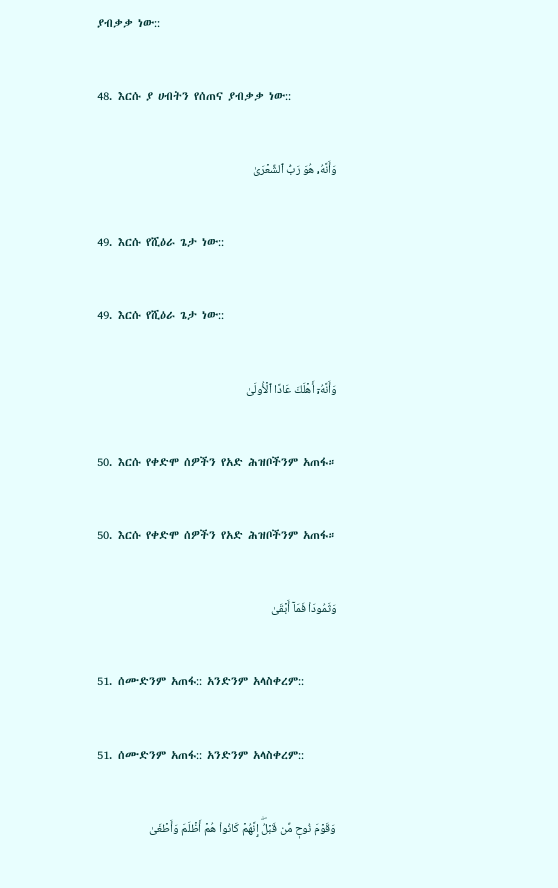ያብቃቃ ነው::

48. እርሱ ያ ሀብትን የሰጠና ያብቃቃ ነው::

وَأَنَّهُۥ هُوَ رَبُّ ٱلشِّعۡرَىٰ

49. እርሱ የሺዕራ ጌታ ነው::

49. እርሱ የሺዕራ ጌታ ነው::

وَأَنَّهُۥٓ أَهۡلَكَ عَادًا ٱلۡأُولَىٰ

50. እርሱ የቀድሞ ሰዎችን የአድ ሕዝቦችንም አጠፋ።

50. እርሱ የቀድሞ ሰዎችን የአድ ሕዝቦችንም አጠፋ።

وَثَمُودَاْ فَمَآ أَبۡقَىٰ

51. ሰሙድንም አጠፋ:: አንድንም አላስቀረም::

51. ሰሙድንም አጠፋ:: አንድንም አላስቀረም::

وَقَوۡمَ نُوحٖ مِّن قَبۡلُۖ إِنَّهُمۡ كَانُواْ هُمۡ أَظۡلَمَ وَأَطۡغَىٰ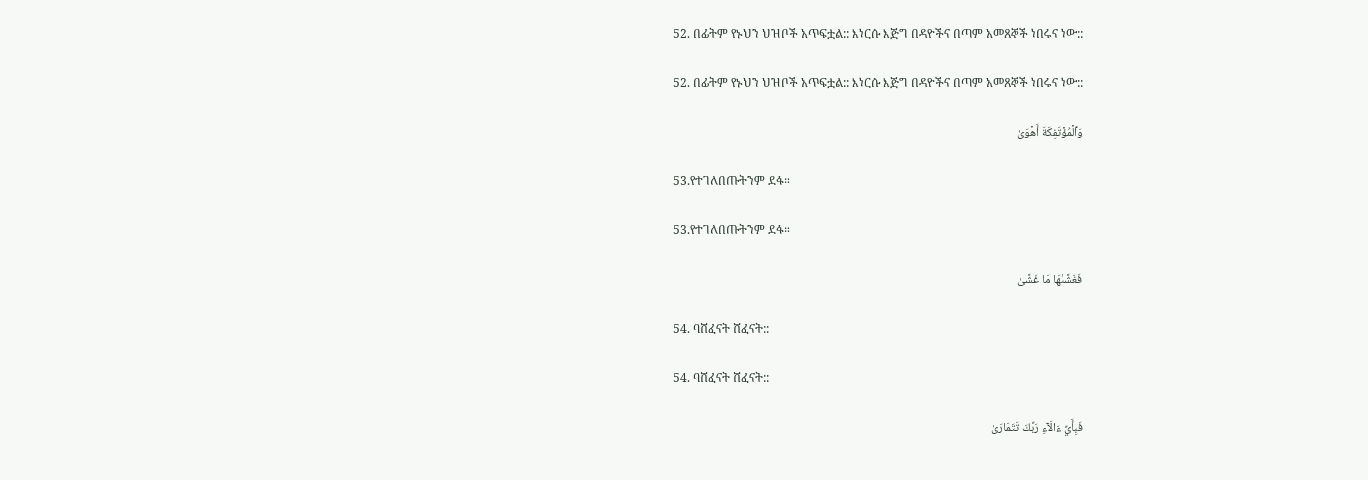52. በፊትም የኑህን ህዝቦች አጥፍቷል:: እነርሱ እጅግ በዳዮችና በጣም አመጸኞች ነበሩና ነው::

52. በፊትም የኑህን ህዝቦች አጥፍቷል:: እነርሱ እጅግ በዳዮችና በጣም አመጸኞች ነበሩና ነው::

وَٱلۡمُؤۡتَفِكَةَ أَهۡوَىٰ

53.የተገለበጡትንም ደፋ።

53.የተገለበጡትንም ደፋ።

فَغَشَّىٰهَا مَا غَشَّىٰ

54. ባሸፈናት ሸፈናት::

54. ባሸፈናት ሸፈናት::

فَبِأَيِّ ءَالَآءِ رَبِّكَ تَتَمَارَىٰ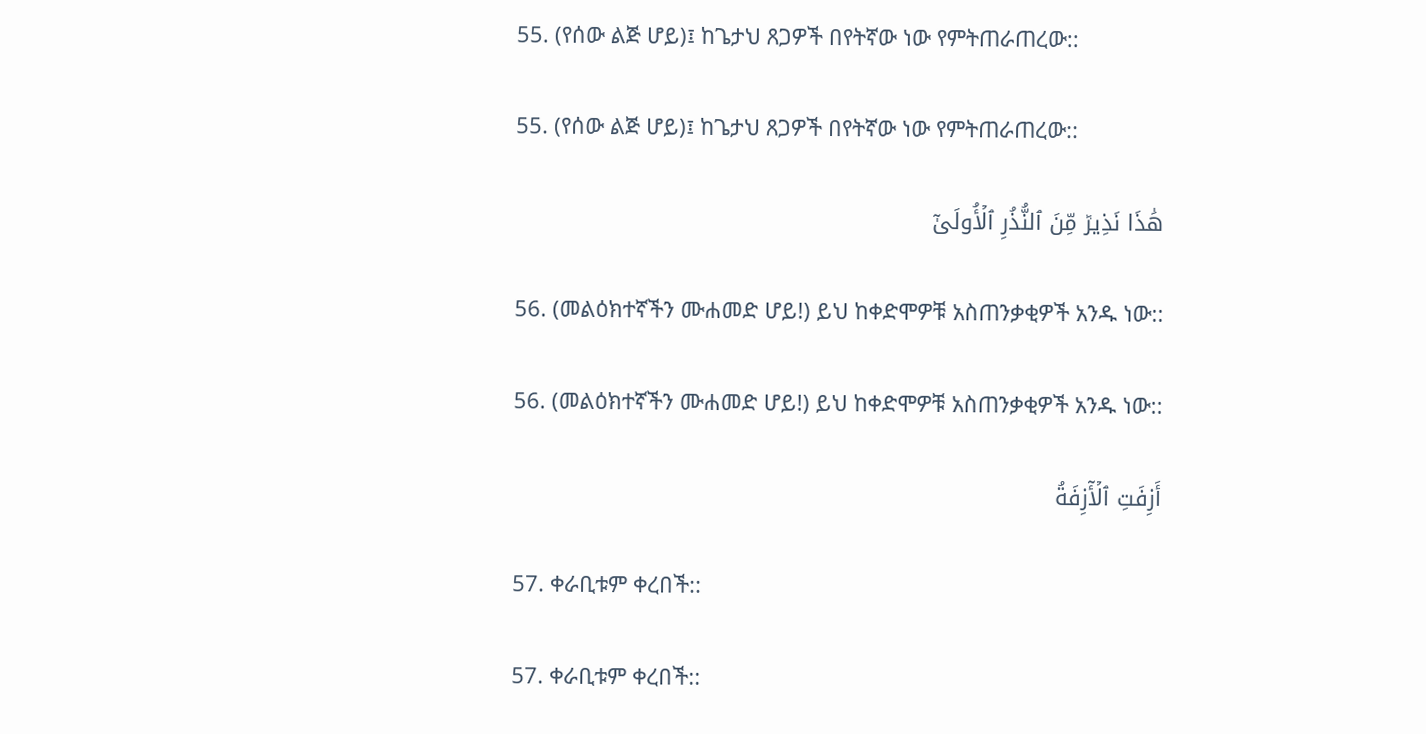55. (የሰው ልጅ ሆይ)፤ ከጌታህ ጸጋዎች በየትኛው ነው የምትጠራጠረው::

55. (የሰው ልጅ ሆይ)፤ ከጌታህ ጸጋዎች በየትኛው ነው የምትጠራጠረው::

هَٰذَا نَذِيرٞ مِّنَ ٱلنُّذُرِ ٱلۡأُولَىٰٓ

56. (መልዕክተኛችን ሙሐመድ ሆይ!) ይህ ከቀድሞዎቹ አስጠንቃቂዎች አንዱ ነው::

56. (መልዕክተኛችን ሙሐመድ ሆይ!) ይህ ከቀድሞዎቹ አስጠንቃቂዎች አንዱ ነው::

أَزِفَتِ ٱلۡأٓزِفَةُ

57. ቀራቢቱም ቀረበች::

57. ቀራቢቱም ቀረበች::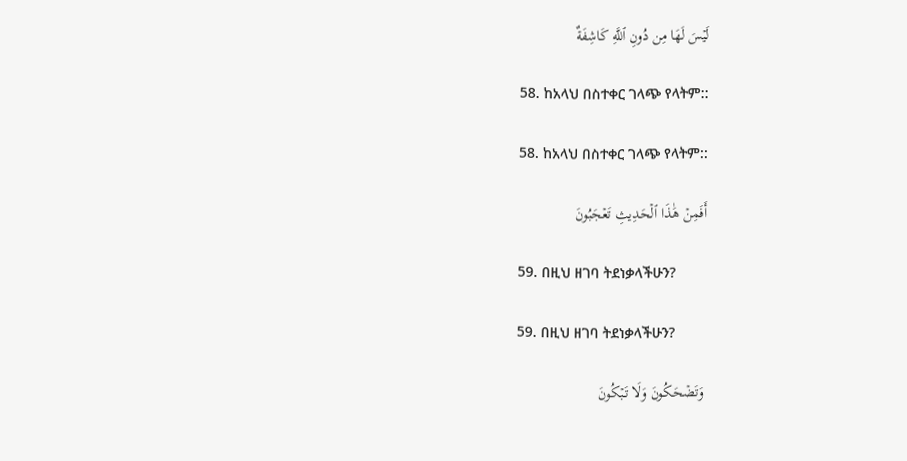لَيۡسَ لَهَا مِن دُونِ ٱللَّهِ كَاشِفَةٌ

58. ከአላህ በስተቀር ገላጭ የላትም::

58. ከአላህ በስተቀር ገላጭ የላትም::

أَفَمِنۡ هَٰذَا ٱلۡحَدِيثِ تَعۡجَبُونَ

59. በዚህ ዘገባ ትደነቃላችሁን?

59. በዚህ ዘገባ ትደነቃላችሁን?

وَتَضۡحَكُونَ وَلَا تَبۡكُونَ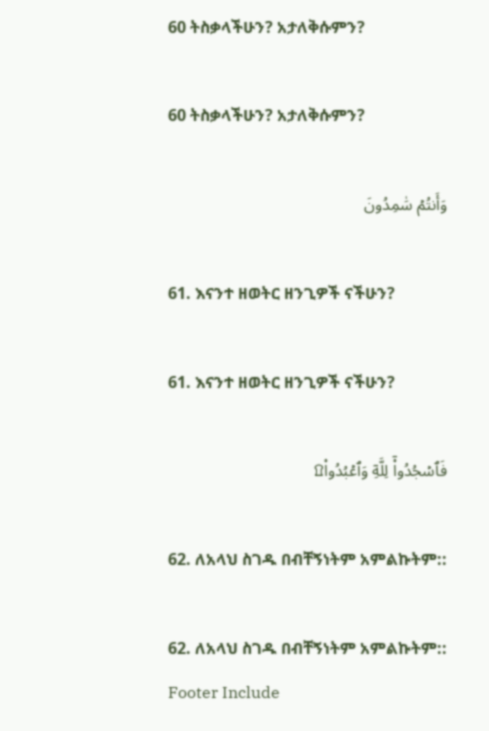60 ትስቃላችሁን? አታለቅሱምን?

60 ትስቃላችሁን? አታለቅሱምን?

وَأَنتُمۡ سَٰمِدُونَ

61. እናንተ ዘወትር ዘንጊዎች ናችሁን?

61. እናንተ ዘወትር ዘንጊዎች ናችሁን?

فَٱسۡجُدُواْۤ لِلَّهِۤ وَٱعۡبُدُواْ۩

62. ለአላህ ስገዱ በብቸኝነትም አምልኩትም::

62. ለአላህ ስገዱ በብቸኝነትም አምልኩትም::
Footer Include